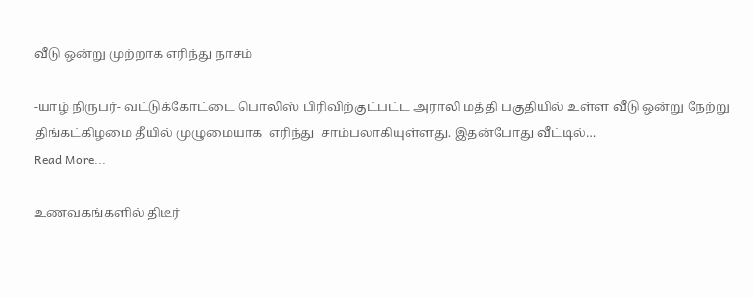வீடு ஒன்று முற்றாக எரிந்து நாசம்

-யாழ் நிருபர்- வட்டுக்கோட்டை பொலிஸ் பிரிவிற்குட்பட்ட அராலி மத்தி பகுதியில் உள்ள வீடு ஒன்று நேற்று திங்கட்கிழமை தீயில் முழுமையாக  எரிந்து  சாம்பலாகியுள்ளது. இதன்போது வீட்டில்…
Read More...

உணவகங்களில் திடீர்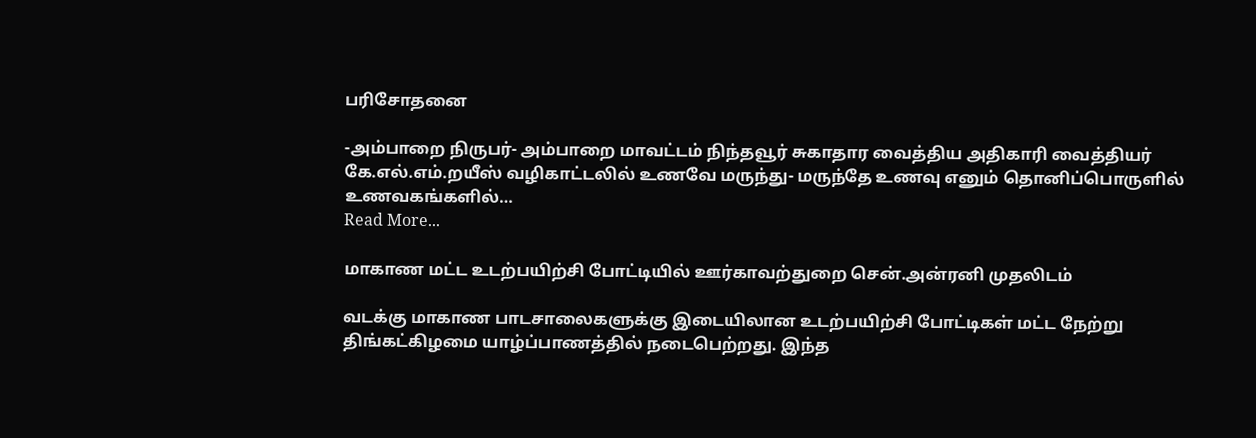பரிசோதனை

-அம்பாறை நிருபர்- அம்பாறை மாவட்டம் நிந்தவூர் சுகாதார வைத்திய அதிகாரி வைத்தியர் கே.எல்.எம்.றயீஸ் வழிகாட்டலில் உணவே மருந்து- மருந்தே உணவு எனும் தொனிப்பொருளில் உணவகங்களில்…
Read More...

மாகாண மட்ட உடற்பயிற்சி போட்டியில் ஊர்காவற்துறை சென்.அன்ரனி முதலிடம்

வடக்கு மாகாண பாடசாலைகளுக்கு இடையிலான உடற்பயிற்சி போட்டிகள் மட்ட நேற்று திங்கட்கிழமை யாழ்ப்பாணத்தில் நடைபெற்றது. இந்த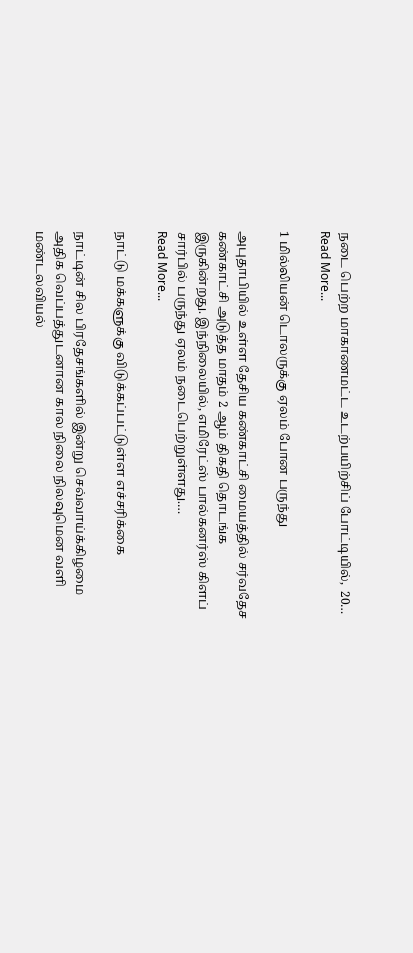நடை பெற்ற மாகாணமட்ட உடற்பயிற்சிப் போட்டியில்,  20…
Read More...

1 மில்லியன் டொலருக்கு ஏலம் போன பருந்து

அபுதாபியில் உள்ள தேசிய கண்காட்சி மையத்தில் சர்வதேச கண்காட்சி அடுத்த மாதம் 2 ஆம் திகதி தொடங்க இருகின்றது. இந்நிலையில், எமிரேட்ஸ் பால்கனர்ஸ் கிளப் சார்பில் பருந்து ஏலம் நடைபெற்றுள்ளது.…
Read More...

நாட்டு மக்களுக்கு விடுக்கப்பட்டுள்ள எச்சரிக்கை

நாட்டின் சில பிரதேசங்களில் இன்று செவ்வாய்க்கிழமை அதிக வெப்பத்துடனான கால நிலை நிலவுமென வளி மண்டலவியல்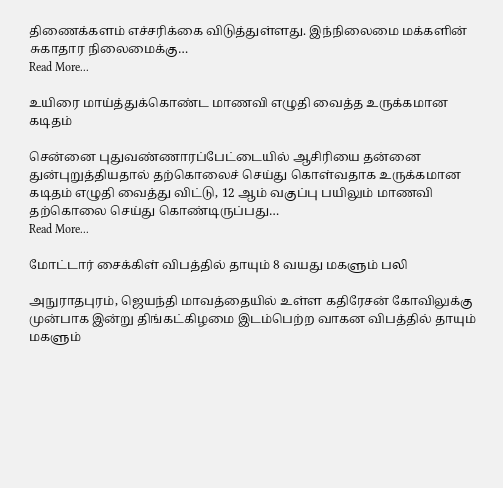திணைக்களம் எச்சரிக்கை விடுத்துள்ளது. இந்நிலைமை மக்களின் சுகாதார நிலைமைக்கு…
Read More...

உயிரை மாய்த்துக்கொண்ட மாணவி எழுதி வைத்த உருக்கமான கடிதம்

சென்னை புதுவண்ணாரப்பேட்டையில் ஆசிரியை தன்னை துன்புறுத்தியதால் தற்கொலைச் செய்து கொள்வதாக உருக்கமான கடிதம் எழுதி வைத்து விட்டு, 12 ஆம் வகுப்பு பயிலும் மாணவி தற்கொலை செய்து கொண்டிருப்பது…
Read More...

மோட்டார் சைக்கிள் விபத்தில் தாயும் 8 வயது மகளும் பலி

அநுராதபுரம், ஜெயந்தி மாவத்தையில் உள்ள கதிரேசன் கோவிலுக்கு முன்பாக இன்று திங்கட்கிழமை இடம்பெற்ற வாகன விபத்தில் தாயும் மகளும்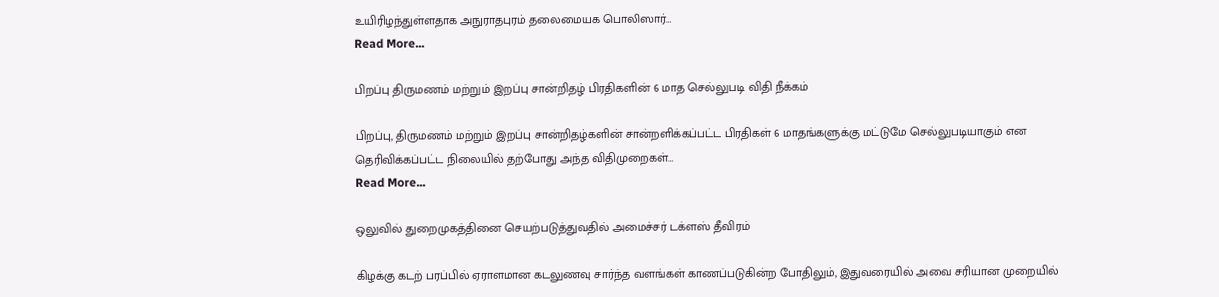உயிரிழந்துள்ளதாக அநுராதபுரம் தலைமையக பொலிஸார்…
Read More...

பிறப்பு திருமணம் மற்றும் இறப்பு சான்றிதழ் பிரதிகளின் 6 மாத செல்லுபடி விதி நீக்கம்

பிறப்பு, திருமணம் மற்றும் இறப்பு சான்றிதழ்களின் சான்றளிக்கப்பட்ட பிரதிகள் 6 மாதங்களுக்கு மட்டுமே செல்லுபடியாகும் என தெரிவிக்கப்பட்ட நிலையில் தற்போது அந்த விதிமுறைகள்…
Read More...

ஒலுவில் துறைமுகத்தினை செயற்படுத்துவதில் அமைச்சர் டக்ளஸ் தீவிரம்

கிழக்கு கடற் பரப்பில் ஏராளமான கடலுணவு சார்ந்த வளங்கள் காணப்படுகின்ற போதிலும், இதுவரையில் அவை சரியான முறையில்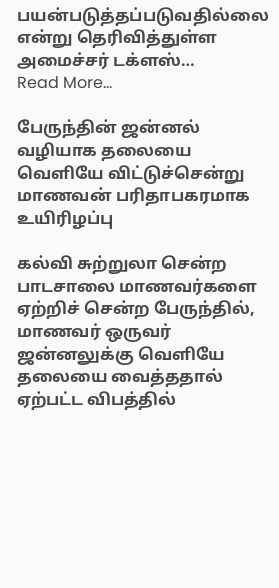பயன்படுத்தப்படுவதில்லை என்று தெரிவித்துள்ள அமைச்சர் டக்ளஸ்…
Read More...

பேருந்தின் ஜன்னல் வழியாக தலையை வெளியே விட்டுச்சென்று மாணவன் பரிதாபகரமாக உயிரிழப்பு

கல்வி சுற்றுலா சென்ற பாடசாலை மாணவர்களை ஏற்றிச் சென்ற பேருந்தில், மாணவர் ஒருவர் ஜன்னலுக்கு வெளியே தலையை வைத்ததால் ஏற்பட்ட விபத்தில்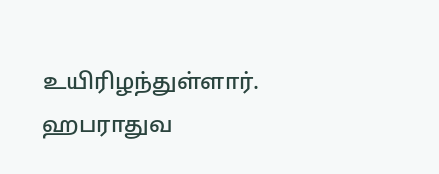உயிரிழந்துள்ளார். ஹபராதுவ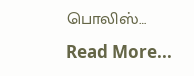பொலிஸ்…
Read More...